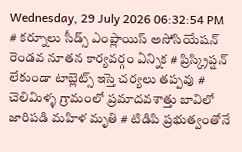Wednesday, 29 July 2026 06:32:54 PM
# కర్నూలు సీడ్స్ ఎంప్లాయిస్ అసోసియేషన్ రెండవ నూతన కార్యవర్గం ఏన్నిక # ప్రిస్క్రిప్షన్ లేకుండా టాబ్లెట్స్ ఇస్తె చర్యలు తప్పవు # చెలిమిళ్ళ గ్రామంలో ప్రమాదవశాత్తు బావిలో జారిపడి మహిళ మృతి # టిడిపి ప్రభుత్వంతోనే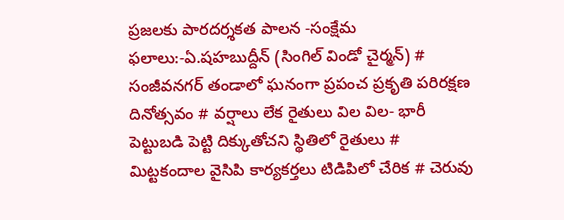ప్రజలకు పారదర్శకత పాలన -సంక్షేమ ఫలాలు:-ఏ.షహబుద్దీన్ (సింగిల్ విండో చైర్మన్) # సంజీవనగర్ తండాలో ఘనంగా ప్రపంచ ప్రకృతి పరిరక్షణ దినోత్సవం # వర్షాలు లేక రైతులు విల విల- భారీ పెట్టుబడి పెట్టి దిక్కుతోచని స్థితిలో రైతులు # మిట్టకందాల వైసిపి కార్యకర్తలు టిడిపిలో చేరిక # చెరువు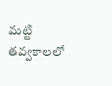మట్టి తవ్వకాలలో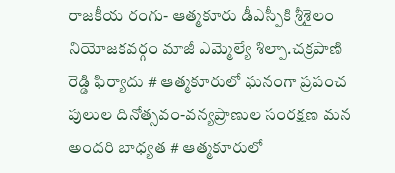రాజకీయ రంగు- ఆత్మకూరు డీఎస్పీకి శ్రీశైలం నియోజకవర్గం మాజీ ఎమ్మెల్యే శిల్పా.చక్రపాణి రెడ్డి ఫిర్యాదు # ఆత్మకూరులో ఘనంగా ప్రపంచ పులుల దినోత్సవం-వన్యప్రాణుల సంరక్షణ మన అందరి బాధ్యత # ఆత్మకూరులో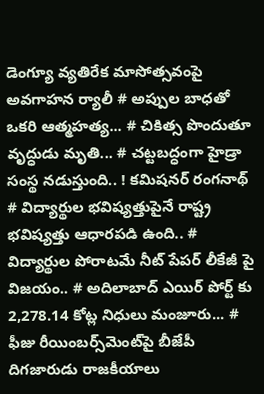డెంగ్యూ వ్యతిరేక మాసోత్సవంపై అవగాహన ర్యాలీ # అప్పుల బాధతో ఒకరి ఆత్మహత్య... # చికిత్స పొందుతూ వృద్ధుడు మృతి... # చట్టబద్ధంగా హైడ్రా సంస్థ నడుస్తుంది.. ! కమిషనర్ రంగనాథ్‌ # విద్యార్థుల భవిష్యత్తుపైనే రాష్ట్ర భవిష్యత్తు ఆధారపడి ఉంది.. # విద్యార్థుల పోరాటమే నీట్ పేపర్ లీకేజీ పై విజయం.. # అదిలాబాద్ ఎయిర్ పోర్ట్ కు 2,278.14 కోట్ల నిధులు మంజూరు... # ఫీజు రీయింబర్స్‌‌‌‌‌‌‌‌మెంట్‌‌‌‌‌‌‌‌పై బీజేపీ దిగజారుడు రాజకీయాలు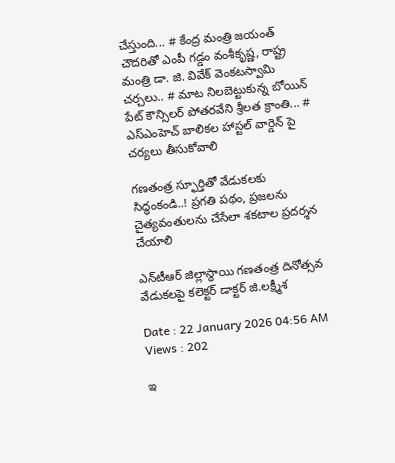చేస్తుంది... # కేంద్ర మంత్రి జయంత్ చౌదరితో ఎంపీ గడ్డం వంశీకృష్ణ, రాష్ట్ర మంత్రి డా. జి. వివేక్ వెంకటస్వామి చర్చలు.. # మాట నిలబెట్టుకున్న బోయిన్ పేట్ కౌన్సిలర్ పోతరవేని శ్రీలత క్రాంతి... # ఎస్ఎంహెచ్ బాలికల హాస్టల్ వార్డెన్ పై చర్యలు తీసుకోవాలి

గ‌ణ‌తంత్ర స్ఫూర్తితో వేడుక‌ల‌కు సిద్ధంకండి..! ప్ర‌గ‌తి ప‌థం, ప్ర‌జ‌ల‌ను చైత్య‌వంతుల‌ను చేసేలా శ‌క‌టాల ప్ర‌ద‌ర్శ‌న‌ చేయాలి

ఎన్‌టీఆర్ జిల్లాస్థాయి గ‌ణ‌తంత్ర దినోత్స‌వ వేడుక‌ల‌పై క‌లెక్ట‌ర్ డాక్టర్ జి.ల‌క్ష్మీశ‌

Date : 22 January 2026 04:56 AM Views : 202

ఇ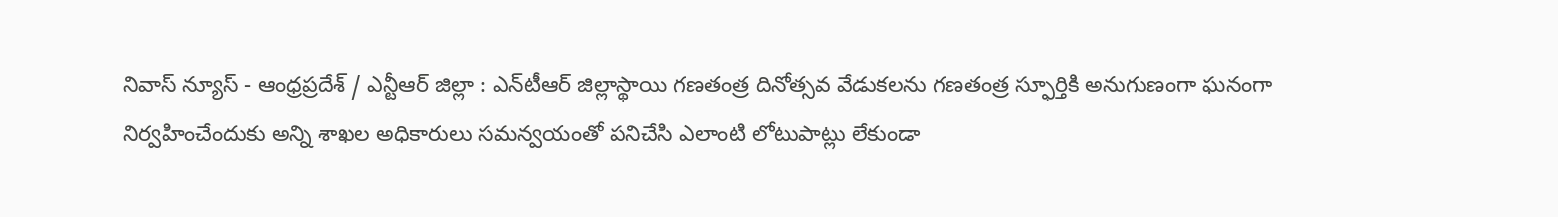నివాస్ న్యూస్ - ఆంధ్రప్రదేశ్ / ఎన్టీఆర్ జిల్లా : ఎన్‌టీఆర్ జిల్లాస్థాయి గణతంత్ర దినోత్సవ వేడుకలను గణతంత్ర స్ఫూర్తికి అనుగుణంగా ఘనంగా నిర్వ‌హించేందుకు అన్ని శాఖ‌ల అధికారులు స‌మన్వయంతో పనిచేసి ఎలాంటి లోటుపాట్లు లేకుండా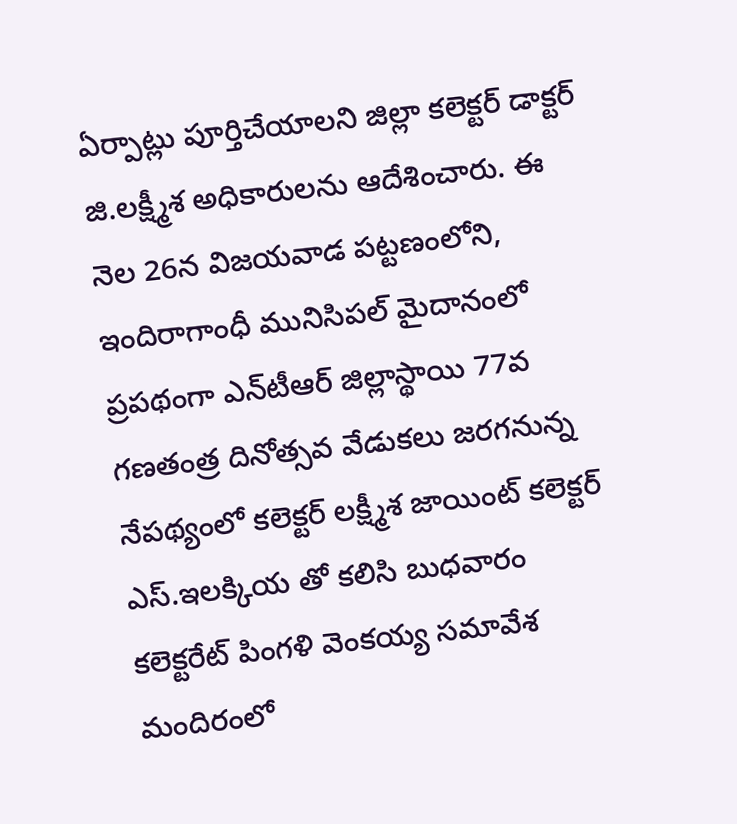ఏర్పాట్లు పూర్తిచేయాల‌ని జిల్లా క‌లెక్ట‌ర్ డాక్టర్ జి.ల‌క్ష్మీశ అధికారుల‌ను ఆదేశించారు. ఈ నెల 26న విజ‌య‌వాడ పట్టణంలోని, ఇందిరాగాంధీ మునిసిప‌ల్ మైదానంలో ప్ర‌ప‌థంగా ఎన్‌టీఆర్ జిల్లాస్థాయి 77వ గణతంత్ర దినోత్సవ వేడుక‌లు జ‌ర‌గ‌నున్న నేప‌థ్యంలో క‌లెక్ట‌ర్ ల‌క్ష్మీశ‌ జాయింట్ క‌లెక్ట‌ర్ ఎస్‌.ఇల‌క్కియ‌ తో కలిసి బుధ‌వారం క‌లెక్ట‌రేట్ పింగ‌ళి వెంక‌య్య స‌మావేశ మందిరంలో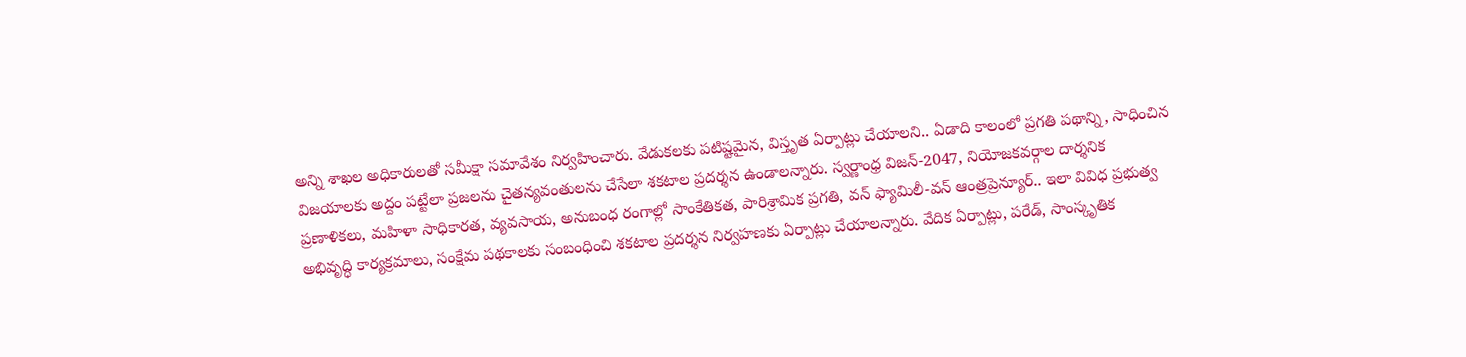అన్ని శాఖ‌ల అధికారుల‌తో స‌మీక్షా స‌మావేశం నిర్వ‌హించారు. వేడుకలకు పటిష్టమైన, విస్తృత ఏర్పాట్లు చేయాలని.. ఏడాది కాలంలో ప్ర‌గ‌తి ప‌థాన్ని, సాధించిన విజ‌యాల‌కు అద్దం ప‌ట్టేలా ప్ర‌జ‌ల‌ను చైత‌న్య‌వంతుల‌ను చేసేలా శ‌క‌టాల ప్ర‌ద‌ర్శ‌న ఉండాల‌న్నారు. స్వ‌ర్ణాంధ్ర విజ‌న్-2047, నియోజ‌క‌వ‌ర్గాల దార్శ‌నిక ప్ర‌ణాళిక‌లు, మ‌హిళా సాధికార‌త‌, వ్య‌వ‌సాయ, అనుబంధ రంగాల్లో సాంకేతిక‌త‌, పారిశ్రామిక ప్ర‌గ‌తి, వ‌న్ ఫ్యామిలీ-వ‌న్ ఆంత్ర‌ప్రెన్యూర్.. ఇలా వివిధ ప్రభుత్వ అభివృద్ధి కార్యక్రమాలు, సంక్షేమ పథకాల‌కు సంబంధించి శకటాల ప్రదర్శన నిర్వ‌హ‌ణ‌కు ఏర్పాట్లు చేయాల‌న్నారు. వేదిక ఏర్పాట్లు, పరేడ్, సాంస్కృతిక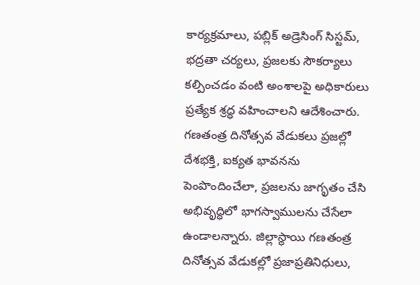కార్యక్రమాలు, ప‌బ్లిక్ అడ్రెసింగ్ సిస్ట‌మ్‌, భద్రతా చర్యలు, ప్రజలకు సౌకర్యాలు కల్పించడం వంటి అంశాలపై అధికారులు ప్రత్యేక శ్రద్ధ వహించాలని ఆదేశించారు. గణతంత్ర దినోత్సవ వేడుకలు ప్రజల్లో దేశభక్తి, ఐక్యత భావనను పెంపొందించేలా, ప్ర‌జ‌ల‌ను జాగృతం చేసి అభివృద్ధిలో భాగ‌స్వాముల‌ను చేసేలా ఉండాల‌న్నారు. జిల్లాస్థాయి గణతంత్ర దినోత్సవ వేడుకల్లో ప్రజాప్రతినిధులు,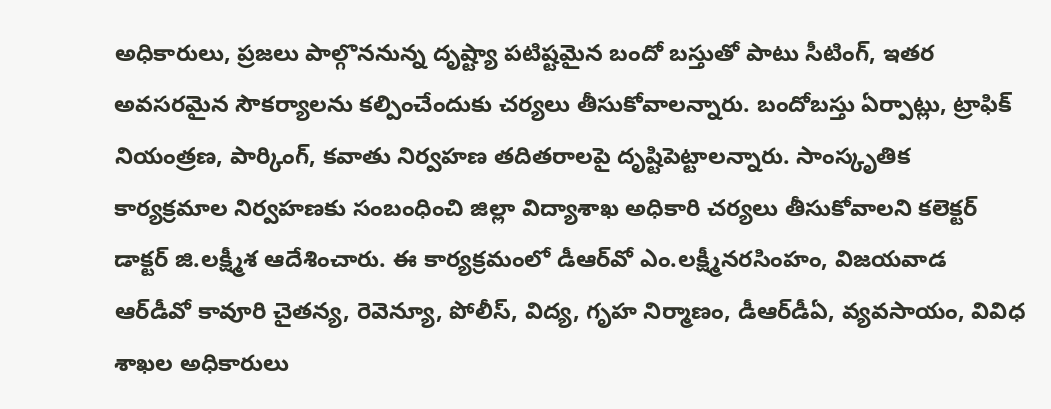అధికారులు, ప్రజలు పాల్గొననున్న దృష్ట్యా పటిష్టమైన బందో బస్తుతో పాటు సీటింగ్, ఇతర అవసరమైన సౌకర్యాలను కల్పించేందుకు చర్యలు తీసుకోవాలన్నారు. బందోబస్తు ఏర్పాట్లు, ట్రాఫిక్ నియంత్రణ, పార్కింగ్, కవాతు నిర్వహణ త‌దిత‌రాల‌పై దృష్టిపెట్టాలన్నారు. సాంస్కృతిక కార్యక్రమాల నిర్వహణకు సంబంధించి జిల్లా విద్యాశాఖ అధికారి చ‌ర్య‌లు తీసుకోవాల‌ని క‌లెక్ట‌ర్ డాక్టర్ జి.ల‌క్ష్మీశ ఆదేశించారు. ఈ కార్య‌క్ర‌మంలో డీఆర్‌వో ఎం.ల‌క్ష్మీన‌ర‌సింహం, విజ‌య‌వాడ ఆర్‌డీవో కావూరి చైత‌న్య‌, రెవెన్యూ, పోలీస్‌, విద్య‌, గృహ నిర్మాణం, డీఆర్‌డీఏ, వ్య‌వ‌సాయం, వివిధ శాఖ‌ల అధికారులు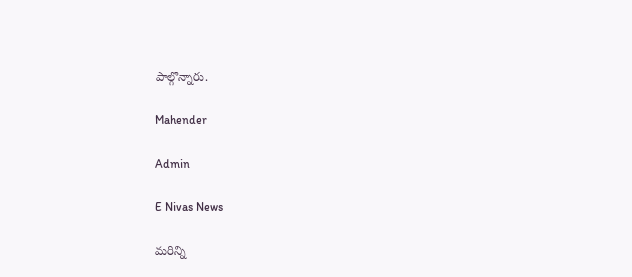పాల్గొన్నారు.

Mahender

Admin

E Nivas News

మరిన్ని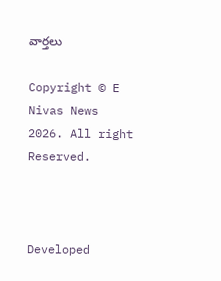వార్తలు

Copyright © E Nivas News 2026. All right Reserved.



Developed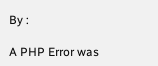By :

A PHP Error was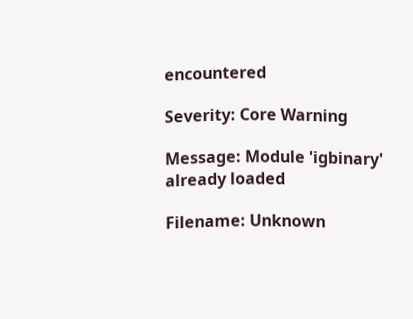encountered

Severity: Core Warning

Message: Module 'igbinary' already loaded

Filename: Unknown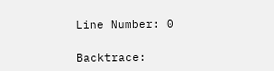Line Number: 0

Backtrace: